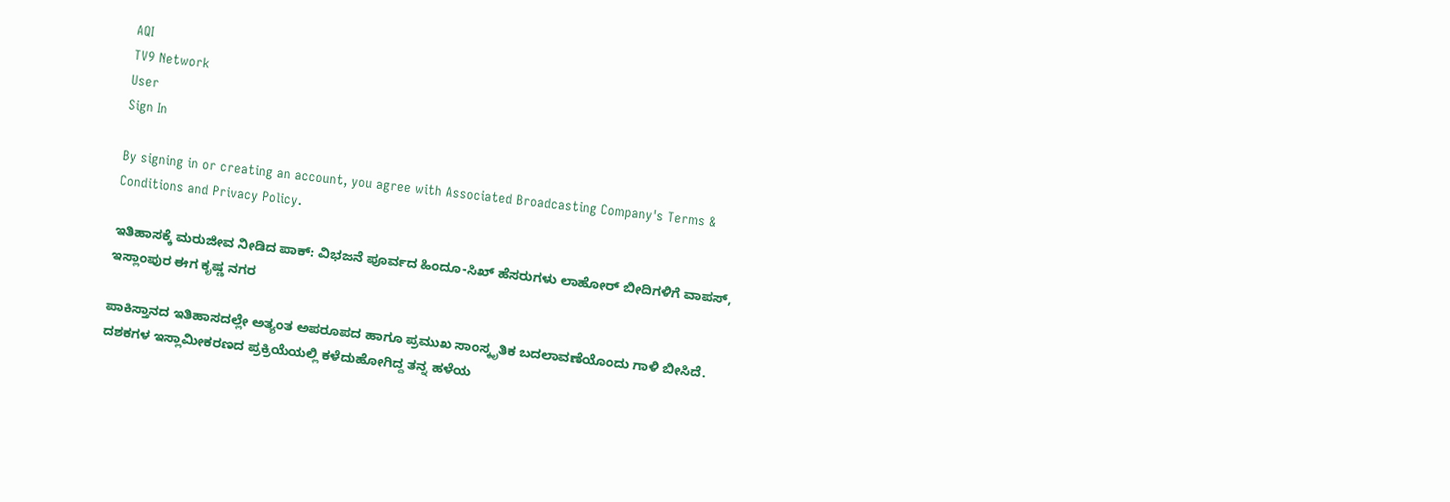AQI
TV9 Network
User
Sign In

By signing in or creating an account, you agree with Associated Broadcasting Company's Terms & Conditions and Privacy Policy.

ಇತಿಹಾಸಕ್ಕೆ ಮರುಜೀವ ನೀಡಿದ ಪಾಕ್: ವಿಭಜನೆ ಪೂರ್ವದ ಹಿಂದೂ-ಸಿಖ್ ಹೆಸರುಗಳು ಲಾಹೋರ್ ಬೀದಿಗಳಿಗೆ ವಾಪಸ್, ಇಸ್ಲಾಂಪುರ ಈಗ ಕೃಷ್ಣ ನಗರ

ಪಾಕಿಸ್ತಾನದ ಇತಿಹಾಸದಲ್ಲೇ ಅತ್ಯಂತ ಅಪರೂಪದ ಹಾಗೂ ಪ್ರಮುಖ ಸಾಂಸ್ಕೃತಿಕ ಬದಲಾವಣೆಯೊಂದು ಗಾಳಿ ಬೀಸಿದೆ. ದಶಕಗಳ ಇಸ್ಲಾಮೀಕರಣದ ಪ್ರಕ್ರಿಯೆಯಲ್ಲಿ ಕಳೆದುಹೋಗಿದ್ದ ತನ್ನ ಹಳೆಯ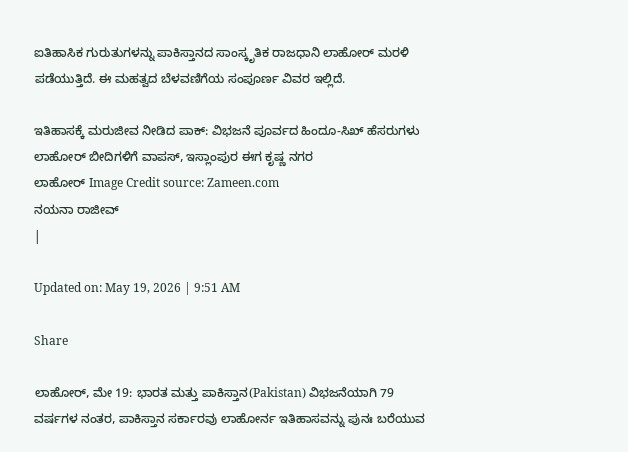ಐತಿಹಾಸಿಕ ಗುರುತುಗಳನ್ನು ಪಾಕಿಸ್ತಾನದ ಸಾಂಸ್ಕೃತಿಕ ರಾಜಧಾನಿ ಲಾಹೋರ್ ಮರಳಿ ಪಡೆಯುತ್ತಿದೆ. ಈ ಮಹತ್ವದ ಬೆಳವಣಿಗೆಯ ಸಂಪೂರ್ಣ ವಿವರ ಇಲ್ಲಿದೆ.

ಇತಿಹಾಸಕ್ಕೆ ಮರುಜೀವ ನೀಡಿದ ಪಾಕ್: ವಿಭಜನೆ ಪೂರ್ವದ ಹಿಂದೂ-ಸಿಖ್ ಹೆಸರುಗಳು ಲಾಹೋರ್ ಬೀದಿಗಳಿಗೆ ವಾಪಸ್, ಇಸ್ಲಾಂಪುರ ಈಗ ಕೃಷ್ಣ ನಗರ
ಲಾಹೋರ್ Image Credit source: Zameen.com
ನಯನಾ ರಾಜೀವ್
|

Updated on: May 19, 2026 | 9:51 AM

Share

ಲಾಹೋರ್, ಮೇ 19: ಭಾರತ ಮತ್ತು ಪಾಕಿಸ್ತಾನ(Pakistan) ವಿಭಜನೆಯಾಗಿ 79 ವರ್ಷಗಳ ನಂತರ, ಪಾಕಿಸ್ತಾನ ಸರ್ಕಾರವು ಲಾಹೋರ್ನ ಇತಿಹಾಸವನ್ನು ಪುನಃ ಬರೆಯುವ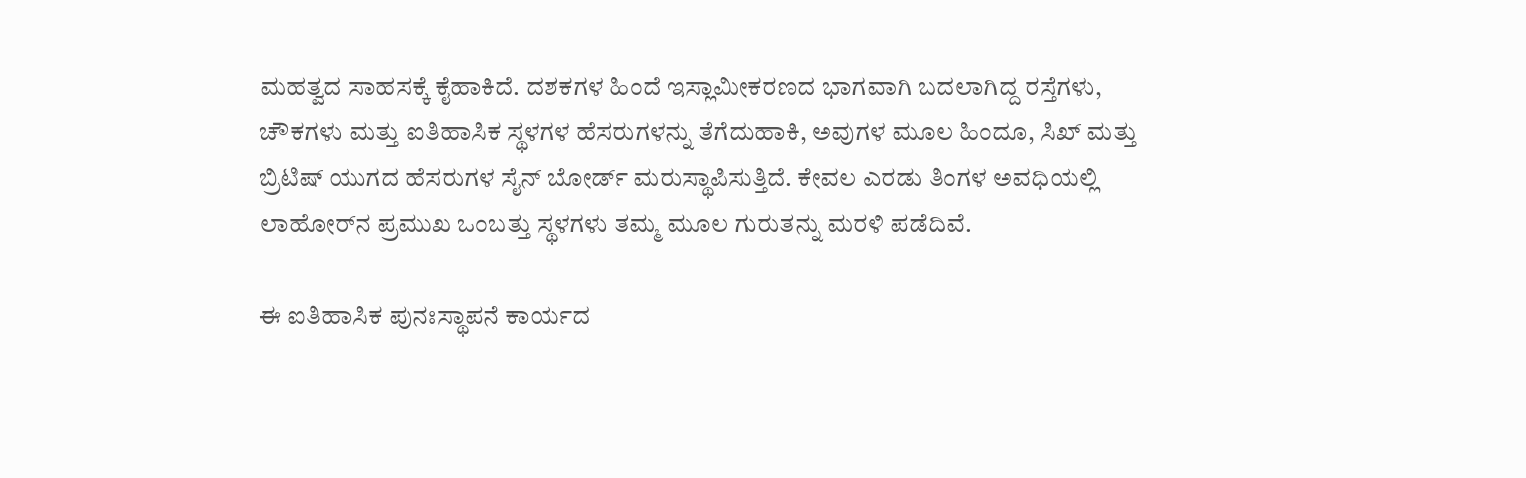ಮಹತ್ವದ ಸಾಹಸಕ್ಕೆ ಕೈಹಾಕಿದೆ. ದಶಕಗಳ ಹಿಂದೆ ಇಸ್ಲಾಮೀಕರಣದ ಭಾಗವಾಗಿ ಬದಲಾಗಿದ್ದ ರಸ್ತೆಗಳು, ಚೌಕಗಳು ಮತ್ತು ಐತಿಹಾಸಿಕ ಸ್ಥಳಗಳ ಹೆಸರುಗಳನ್ನು ತೆಗೆದುಹಾಕಿ, ಅವುಗಳ ಮೂಲ ಹಿಂದೂ, ಸಿಖ್ ಮತ್ತು ಬ್ರಿಟಿಷ್ ಯುಗದ ಹೆಸರುಗಳ ಸೈನ್ ಬೋರ್ಡ್ ಮರುಸ್ಥಾಪಿಸುತ್ತಿದೆ. ಕೇವಲ ಎರಡು ತಿಂಗಳ ಅವಧಿಯಲ್ಲಿ ಲಾಹೋರ್‌ನ ಪ್ರಮುಖ ಒಂಬತ್ತು ಸ್ಥಳಗಳು ತಮ್ಮ ಮೂಲ ಗುರುತನ್ನು ಮರಳಿ ಪಡೆದಿವೆ.

ಈ ಐತಿಹಾಸಿಕ ಪುನಃಸ್ಥಾಪನೆ ಕಾರ್ಯದ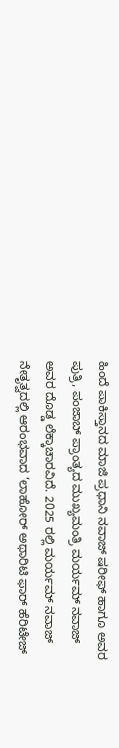ಹಿಂದೆ ಪಾಕಿಸ್ತಾನದ ಮಾಜಿ ಪ್ರಧಾನಿ ನವಾಜ್ ಷರೀಫ್ ಹಾಗೂ ಅವರ ಪುತ್ರಿ, ಪಂಜಾಬ್ ಪ್ರಾಂತ್ಯದ ಮುಖ್ಯಮಂತ್ರಿ ಮರ್ಯಮ್ ನವಾಜ್ ಅವರ ದೊಡ್ಡ ಲೆಕ್ಕಾಚಾರವಿದೆ. 2025 ರಲ್ಲಿ ಮರ್ಯಮ್ ನವಾಜ್ ನೇತೃತ್ವದಲ್ಲಿ ಆರಂಭವಾದ ‘ಲಾಹೋರ್ ಅಥಾರಿಟಿ ಫಾರ್ ಹೆರಿಟೇಜ್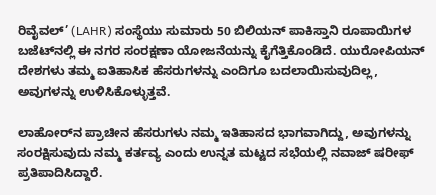ರಿವೈವಲ್’ (LAHR) ಸಂಸ್ಥೆಯು ಸುಮಾರು 50 ಬಿಲಿಯನ್ ಪಾಕಿಸ್ತಾನಿ ರೂಪಾಯಿಗಳ ಬಜೆಟ್‌ನಲ್ಲಿ ಈ ನಗರ ಸಂರಕ್ಷಣಾ ಯೋಜನೆಯನ್ನು ಕೈಗೆತ್ತಿಕೊಂಡಿದೆ. ಯುರೋಪಿಯನ್ ದೇಶಗಳು ತಮ್ಮ ಐತಿಹಾಸಿಕ ಹೆಸರುಗಳನ್ನು ಎಂದಿಗೂ ಬದಲಾಯಿಸುವುದಿಲ್ಲ, ಅವುಗಳನ್ನು ಉಳಿಸಿಕೊಳ್ಳುತ್ತವೆ.

ಲಾಹೋರ್‌ನ ಪ್ರಾಚೀನ ಹೆಸರುಗಳು ನಮ್ಮ ಇತಿಹಾಸದ ಭಾಗವಾಗಿದ್ದು, ಅವುಗಳನ್ನು ಸಂರಕ್ಷಿಸುವುದು ನಮ್ಮ ಕರ್ತವ್ಯ ಎಂದು ಉನ್ನತ ಮಟ್ಟದ ಸಭೆಯಲ್ಲಿ ನವಾಜ್ ಷರೀಫ್ ಪ್ರತಿಪಾದಿಸಿದ್ದಾರೆ.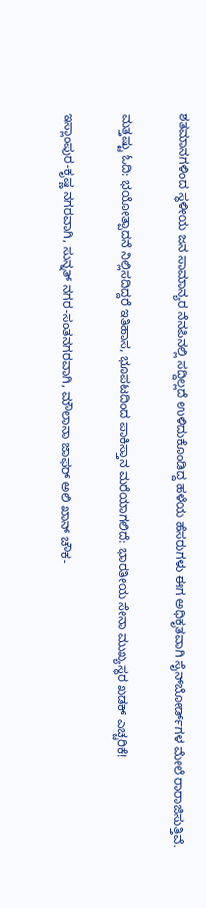ಶತಮಾನಗಳಿಂದ ಸ್ಥಳೀಯ ಜನ ಸಾಮಾನ್ಯರ ನೆನಪಿನಲ್ಲಿ ಸದ್ದಿಲ್ಲದೆ ಉಳಿದುಕೊಂಡಿದ್ದ ಹಳೆಯ ಹೆಸರುಗಳು ಈಗ ಅಧಿಕೃತವಾಗಿ ಸೈನ್‌ಬೋರ್ಡ್‌ಗಳ ಮೇಲೆ ರಾರಾಜಿಸುತ್ತಿವೆ.

ಮತ್ತಷ್ಟು ಓದಿ: ಭಯೋತ್ಪಾದನೆ ನಿಲ್ಲಿಸದಿದ್ದರೆ ಇತಿಹಾಸ, ಭೂಪಟದಿಂದ ಪಾಕಿಸ್ತಾನ ಮರೆಯಾಗಲಿದೆ: ಭಾರತೀಯ ಸೇನಾ ಮುಖ್ಯಸ್ಥರ ಖಡಕ್ ಎಚ್ಚರಿಕೆ!

ಇಸ್ಲಾಂಪುರ-ಕೃಷ್ಣ ನಗರವಾಗಿ, ಸುನ್ನತ್ ನಗರ-ಸಂತನಗರವಾಗಿ, ಮೌಲಾನಾ ಜಾಫರ್ ಅಲಿ ಖಾನ್ ಚೌಕ-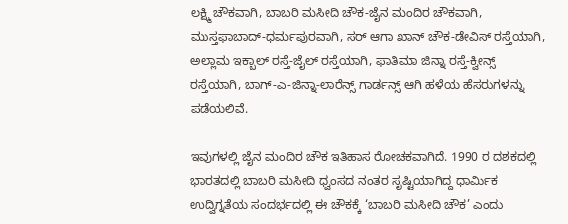ಲಕ್ಷ್ಮಿ ಚೌಕವಾಗಿ, ಬಾಬರಿ ಮಸೀದಿ ಚೌಕ-ಜೈನ ಮಂದಿರ ಚೌಕವಾಗಿ, ಮುಸ್ತಫಾಬಾದ್-ಧರ್ಮಪುರವಾಗಿ, ಸರ್ ಆಗಾ ಖಾನ್ ಚೌಕ-ಡೇವಿಸ್ ರಸ್ತೆಯಾಗಿ, ಅಲ್ಲಾಮ ಇಕ್ಬಾಲ್ ರಸ್ತೆ-ಜೈಲ್ ರಸ್ತೆಯಾಗಿ, ಫಾತಿಮಾ ಜಿನ್ನಾ ರಸ್ತೆ-ಕ್ವೀನ್ಸ್ ರಸ್ತೆಯಾಗಿ, ಬಾಗ್-ಎ-ಜಿನ್ನಾ-ಲಾರೆನ್ಸ್ ಗಾರ್ಡನ್ಸ್ ಆಗಿ ಹಳೆಯ ಹೆಸರುಗಳನ್ನು ಪಡೆಯಲಿವೆ.

ಇವುಗಳಲ್ಲಿ ಜೈನ ಮಂದಿರ ಚೌಕ ಇತಿಹಾಸ ರೋಚಕವಾಗಿದೆ. 1990 ರ ದಶಕದಲ್ಲಿ ಭಾರತದಲ್ಲಿ ಬಾಬರಿ ಮಸೀದಿ ಧ್ವಂಸದ ನಂತರ ಸೃಷ್ಟಿಯಾಗಿದ್ದ ಧಾರ್ಮಿಕ ಉದ್ವಿಗ್ನತೆಯ ಸಂದರ್ಭದಲ್ಲಿ ಈ ಚೌಕಕ್ಕೆ ‘ಬಾಬರಿ ಮಸೀದಿ ಚೌಕ’ ಎಂದು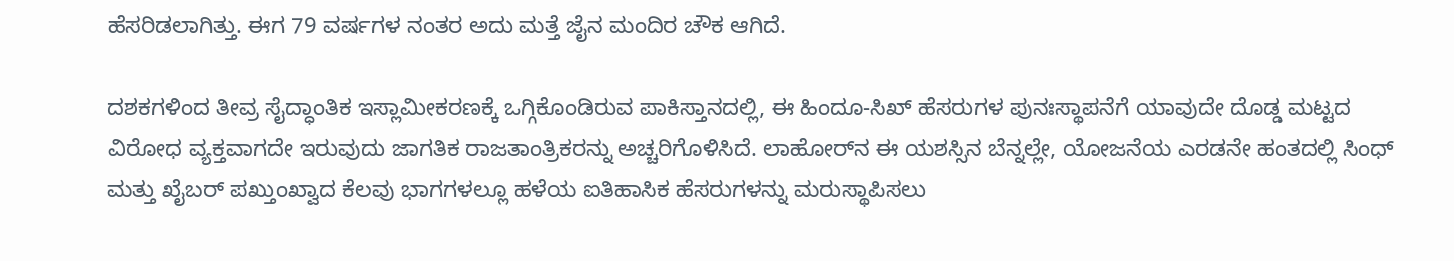ಹೆಸರಿಡಲಾಗಿತ್ತು. ಈಗ 79 ವರ್ಷಗಳ ನಂತರ ಅದು ಮತ್ತೆ ಜೈನ ಮಂದಿರ ಚೌಕ ಆಗಿದೆ.

ದಶಕಗಳಿಂದ ತೀವ್ರ ಸೈದ್ಧಾಂತಿಕ ಇಸ್ಲಾಮೀಕರಣಕ್ಕೆ ಒಗ್ಗಿಕೊಂಡಿರುವ ಪಾಕಿಸ್ತಾನದಲ್ಲಿ, ಈ ಹಿಂದೂ-ಸಿಖ್ ಹೆಸರುಗಳ ಪುನಃಸ್ಥಾಪನೆಗೆ ಯಾವುದೇ ದೊಡ್ಡ ಮಟ್ಟದ ವಿರೋಧ ವ್ಯಕ್ತವಾಗದೇ ಇರುವುದು ಜಾಗತಿಕ ರಾಜತಾಂತ್ರಿಕರನ್ನು ಅಚ್ಚರಿಗೊಳಿಸಿದೆ. ಲಾಹೋರ್‌ನ ಈ ಯಶಸ್ಸಿನ ಬೆನ್ನಲ್ಲೇ, ಯೋಜನೆಯ ಎರಡನೇ ಹಂತದಲ್ಲಿ ಸಿಂಧ್ ಮತ್ತು ಖೈಬರ್ ಪಖ್ತುಂಖ್ವಾದ ಕೆಲವು ಭಾಗಗಳಲ್ಲೂ ಹಳೆಯ ಐತಿಹಾಸಿಕ ಹೆಸರುಗಳನ್ನು ಮರುಸ್ಥಾಪಿಸಲು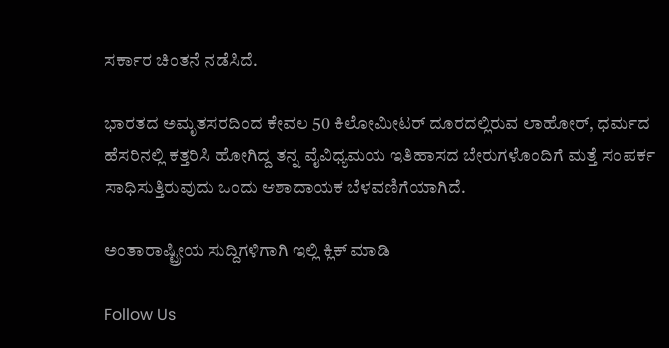ಸರ್ಕಾರ ಚಿಂತನೆ ನಡೆಸಿದೆ.

ಭಾರತದ ಅಮೃತಸರದಿಂದ ಕೇವಲ 50 ಕಿಲೋಮೀಟರ್ ದೂರದಲ್ಲಿರುವ ಲಾಹೋರ್, ಧರ್ಮದ ಹೆಸರಿನಲ್ಲಿ ಕತ್ತರಿಸಿ ಹೋಗಿದ್ದ ತನ್ನ ವೈವಿಧ್ಯಮಯ ಇತಿಹಾಸದ ಬೇರುಗಳೊಂದಿಗೆ ಮತ್ತೆ ಸಂಪರ್ಕ ಸಾಧಿಸುತ್ತಿರುವುದು ಒಂದು ಆಶಾದಾಯಕ ಬೆಳವಣಿಗೆಯಾಗಿದೆ.

ಅಂತಾರಾಷ್ಟ್ರೀಯ ಸುದ್ದಿಗಳಿಗಾಗಿ ಇಲ್ಲಿ ಕ್ಲಿಕ್ ಮಾಡಿ

Follow Us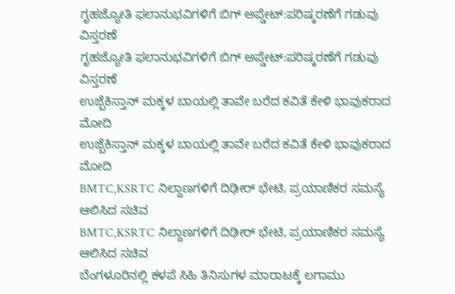ಗೃಹಜ್ಯೋತಿ ಫಲಾನುಭವಿಗಳಿಗೆ ಬಿಗ್ ಅಪ್ಡೇಟ್:ಪರಿಷ್ಕರಣೆಗೆ ಗಡುವು ವಿಸ್ತರಣೆ
ಗೃಹಜ್ಯೋತಿ ಫಲಾನುಭವಿಗಳಿಗೆ ಬಿಗ್ ಅಪ್ಡೇಟ್:ಪರಿಷ್ಕರಣೆಗೆ ಗಡುವು ವಿಸ್ತರಣೆ
ಉಜ್ಬೆಕಿಸ್ತಾನ್‌ ಮಕ್ಕಳ ಬಾಯಲ್ಲಿ ತಾವೇ ಬರೆದ ಕವಿತೆ ಕೇಳಿ ಭಾವುಕರಾದ ಮೋದಿ
ಉಜ್ಬೆಕಿಸ್ತಾನ್‌ ಮಕ್ಕಳ ಬಾಯಲ್ಲಿ ತಾವೇ ಬರೆದ ಕವಿತೆ ಕೇಳಿ ಭಾವುಕರಾದ ಮೋದಿ
BMTC,KSRTC ನಿಲ್ದಾಣಗಳಿಗೆ ದಿಢೀರ್ ಭೇಟಿ, ಪ್ರಯಾಣಿಕರ ಸಮಸ್ಯೆ ಆಲಿಸಿದ ಸಚಿವ
BMTC,KSRTC ನಿಲ್ದಾಣಗಳಿಗೆ ದಿಢೀರ್ ಭೇಟಿ, ಪ್ರಯಾಣಿಕರ ಸಮಸ್ಯೆ ಆಲಿಸಿದ ಸಚಿವ
ಬೆಂಗಳೂರಿನಲ್ಲಿ ಕಳಪೆ ಸಿಹಿ ತಿನಿಸುಗಳ ಮಾರಾಟಕ್ಕೆ ಲಗಾಮು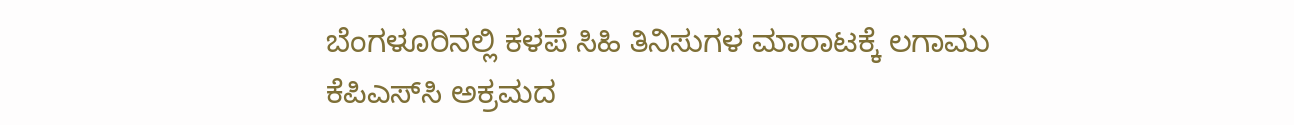ಬೆಂಗಳೂರಿನಲ್ಲಿ ಕಳಪೆ ಸಿಹಿ ತಿನಿಸುಗಳ ಮಾರಾಟಕ್ಕೆ ಲಗಾಮು
ಕೆಪಿಎಸ್‌ಸಿ ಅಕ್ರಮದ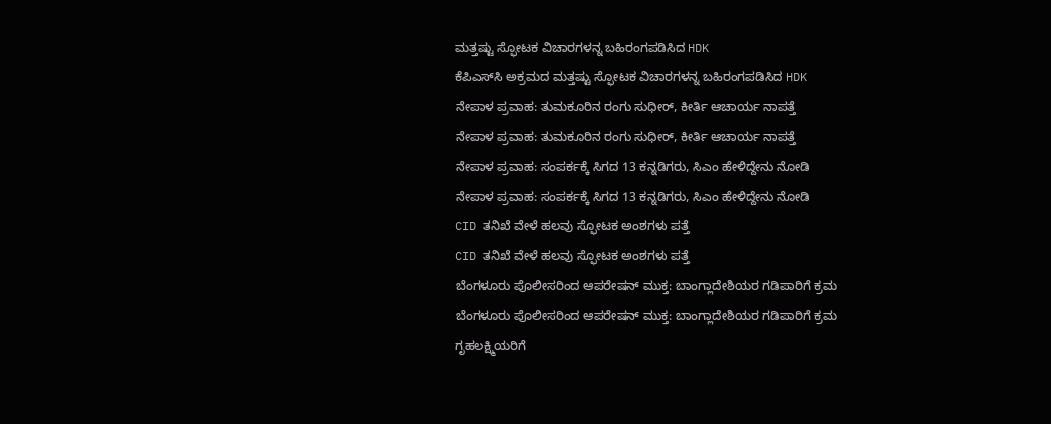ಮತ್ತಷ್ಟು ಸ್ಫೋಟಕ ವಿಚಾರಗಳನ್ನ ಬಹಿರಂಗಪಡಿಸಿದ HDK
ಕೆಪಿಎಸ್‌ಸಿ ಅಕ್ರಮದ ಮತ್ತಷ್ಟು ಸ್ಫೋಟಕ ವಿಚಾರಗಳನ್ನ ಬಹಿರಂಗಪಡಿಸಿದ HDK
ನೇಪಾಳ ಪ್ರವಾಹ: ತುಮಕೂರಿನ ರಂಗು ಸುಧೀರ್, ಕೀರ್ತಿ ಆಚಾರ್ಯ ನಾಪತ್ತೆ
ನೇಪಾಳ ಪ್ರವಾಹ: ತುಮಕೂರಿನ ರಂಗು ಸುಧೀರ್, ಕೀರ್ತಿ ಆಚಾರ್ಯ ನಾಪತ್ತೆ
ನೇಪಾಳ ಪ್ರವಾಹ: ಸಂಪರ್ಕಕ್ಕೆ ಸಿಗದ 13 ಕನ್ನಡಿಗರು, ಸಿಎಂ ಹೇಳಿದ್ದೇನು ನೋಡಿ
ನೇಪಾಳ ಪ್ರವಾಹ: ಸಂಪರ್ಕಕ್ಕೆ ಸಿಗದ 13 ಕನ್ನಡಿಗರು, ಸಿಎಂ ಹೇಳಿದ್ದೇನು ನೋಡಿ
CID ತನಿಖೆ ವೇಳೆ ಹಲವು ಸ್ಫೋಟಕ ಅಂಶಗಳು ಪತ್ತೆ
CID ತನಿಖೆ ವೇಳೆ ಹಲವು ಸ್ಫೋಟಕ ಅಂಶಗಳು ಪತ್ತೆ
ಬೆಂಗಳೂರು ಪೊಲೀಸರಿಂದ ಆಪರೇಷನ್ ಮುಕ್ತ: ಬಾಂಗ್ಲಾದೇಶಿಯರ ಗಡಿಪಾರಿಗೆ ಕ್ರಮ
ಬೆಂಗಳೂರು ಪೊಲೀಸರಿಂದ ಆಪರೇಷನ್ ಮುಕ್ತ: ಬಾಂಗ್ಲಾದೇಶಿಯರ ಗಡಿಪಾರಿಗೆ ಕ್ರಮ
ಗೃಹಲಕ್ಷ್ಮಿಯರಿಗೆ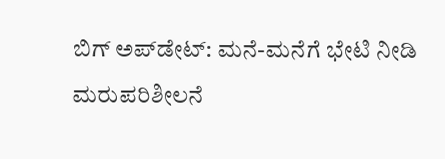ಬಿಗ್ ಅಪ್‌ಡೇಟ್: ಮನೆ-ಮನೆಗೆ ಭೇಟಿ ನೀಡಿ ಮರುಪರಿಶೀಲನೆ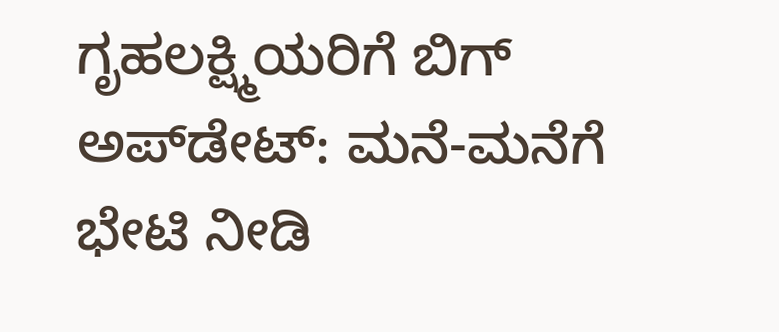ಗೃಹಲಕ್ಷ್ಮಿಯರಿಗೆ ಬಿಗ್ ಅಪ್‌ಡೇಟ್: ಮನೆ-ಮನೆಗೆ ಭೇಟಿ ನೀಡಿ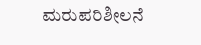ಮರುಪರಿಶೀಲನೆ